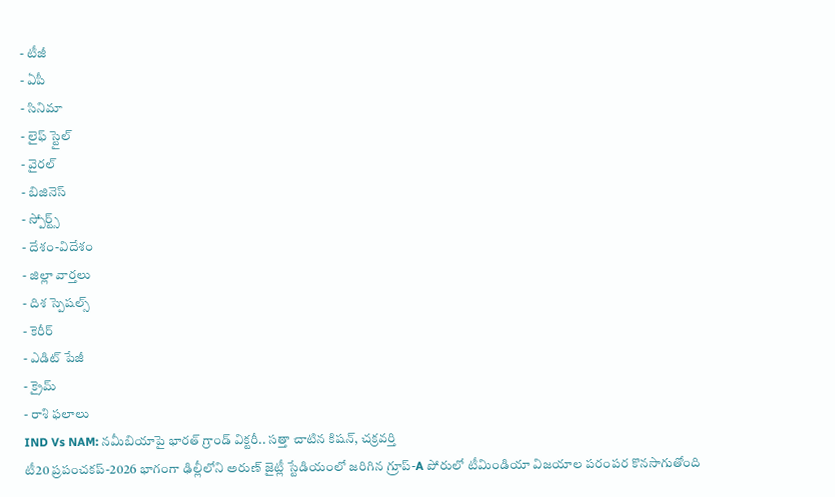- టీజీ
- ఏపీ
- సినిమా
- లైఫ్ స్టైల్
- వైరల్
- బిజినెస్
- స్పోర్ట్స్
- దేశం-విదేశం
- జిల్లా వార్తలు
- దిశ స్పెషల్స్
- కెరీర్
- ఎడిట్ పేజీ
- క్రైమ్
- రాశి ఫలాలు
IND Vs NAM: నమీబియాపై భారత్ గ్రాండ్ విక్టరీ.. సత్తా చాటిన కిషన్, చక్రవర్తి
టీ20 ప్రపంచకప్-2026 భాగంగా ఢిల్లీలోని అరుణ్ జైట్లీ స్టేడియంలో జరిగిన గ్రూప్-A పోరులో టీమిండియా విజయాల పరంపర కొనసాగుతోంది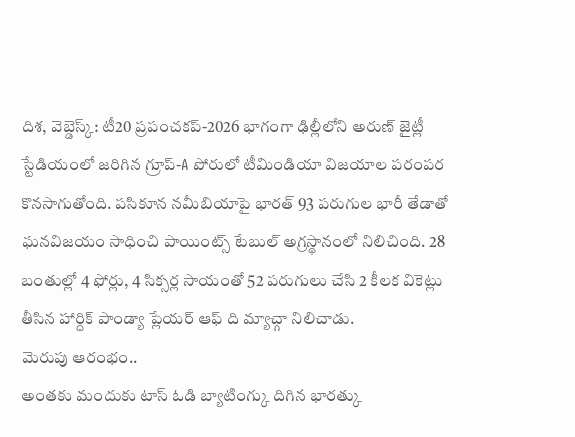దిశ, వెబ్డెస్క్: టీ20 ప్రపంచకప్-2026 భాగంగా ఢిల్లీలోని అరుణ్ జైట్లీ స్టేడియంలో జరిగిన గ్రూప్-A పోరులో టీమిండియా విజయాల పరంపర కొనసాగుతోంది. పసికూన నమీబియాపై భారత్ 93 పరుగుల భారీ తేడాతో ఘనవిజయం సాధించి పాయింట్స్ టేబుల్ అగ్రస్థానంలో నిలిచింది. 28 బంతుల్లో 4 ఫోర్లు, 4 సిక్సర్ల సాయంతో 52 పరుగులు చేసి 2 కీలక వికెట్లు తీసిన హార్దిక్ పాండ్యా ప్లేయర్ ఆఫ్ ది మ్యాచ్గా నిలిచాడు.
మెరుపు ఆరంభం..
అంతకు మందుకు టాస్ ఓడి బ్యాటింగ్కు దిగిన భారత్కు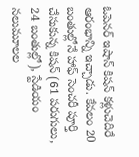ఓపెనర్ ఇషాన్ కిషన్ కళ్లుచెదిరే ఆరంభాన్ని ఇచ్చాడు. కేవలం 20 బంతుల్లోనే హాఫ్ సెంచరీ పూర్తి చేసుకున్న కిషన్ (61 పరుగులు, 24 బంతుల్లో), స్టేడియం నలుమూలల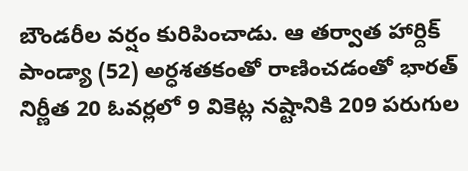బౌండరీల వర్షం కురిపించాడు. ఆ తర్వాత హార్దిక్ పాండ్యా (52) అర్ధశతకంతో రాణించడంతో భారత్ నిర్ణీత 20 ఓవర్లలో 9 వికెట్ల నష్టానికి 209 పరుగుల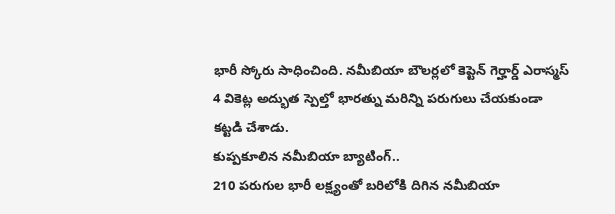భారీ స్కోరు సాధించింది. నమీబియా బౌలర్లలో కెప్టెన్ గెర్హార్డ్ ఎరాస్మస్ 4 వికెట్ల అద్భుత స్పెల్తో భారత్ను మరిన్ని పరుగులు చేయకుండా కట్టడి చేశాడు.
కుప్పకూలిన నమీబియా బ్యాటింగ్..
210 పరుగుల భారీ లక్ష్యంతో బరిలోకి దిగిన నమీబియా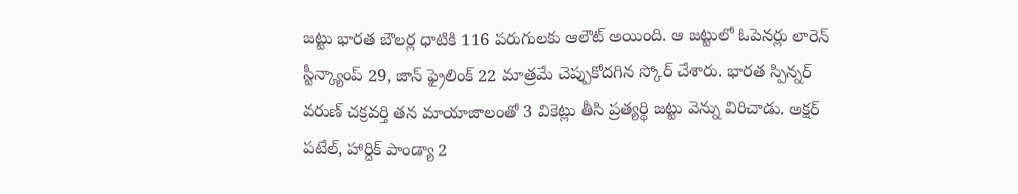జట్టు భారత బౌలర్ల ధాటికి 116 పరుగులకు ఆలౌట్ అయింది. ఆ జట్టులో ఓపెనర్లు లారెన్ స్టీన్క్యాంప్ 29, జాన్ ఫ్రైలింక్ 22 మాత్రమే చెప్పుకోదగిన స్కోర్ చేశారు. భారత స్పిన్నర్ వరుణ్ చక్రవర్తి తన మాయాజాలంతో 3 వికెట్లు తీసి ప్రత్యర్థి జట్టు వెన్ను విరిచాడు. అక్షర్ పటేల్, హార్దిక్ పాండ్యా 2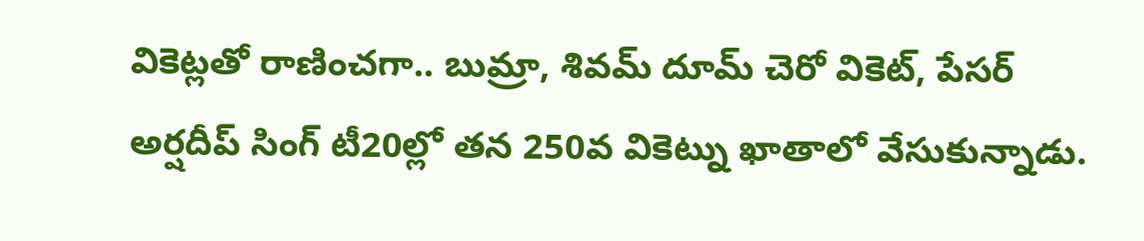వికెట్లతో రాణించగా.. బుమ్రా, శివమ్ దూమ్ చెరో వికెట్, పేసర్ అర్షదీప్ సింగ్ టీ20ల్లో తన 250వ వికెట్ను ఖాతాలో వేసుకున్నాడు.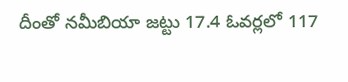దీంతో నమీబియా జట్టు 17.4 ఓవర్లలో 117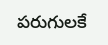పరుగులకే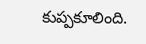కుప్పకూలింది.